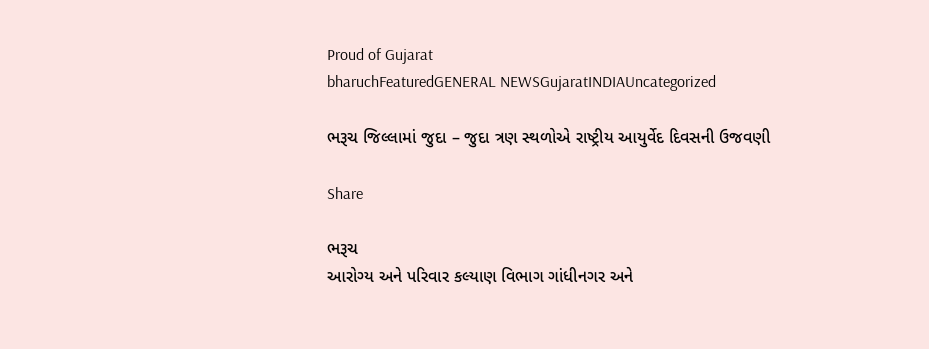Proud of Gujarat
bharuchFeaturedGENERAL NEWSGujaratINDIAUncategorized

ભરૂચ જિલ્લામાં જુદા – જુદા ત્રણ સ્થળોએ રાષ્ટ્રીય આયુર્વેદ દિવસની ઉજવણી

Share

ભરૂચ
આરોગ્ય અને પરિવાર કલ્યાણ વિભાગ ગાંધીનગર અને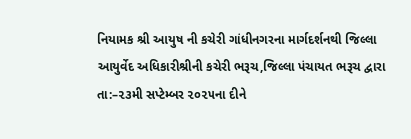નિયામક શ્રી આયુષ ની કચેરી ગાંધીનગરના માર્ગદર્શનથી જિલ્લા આયુર્વેદ અધિકારીશ્રીની કચેરી ભરૂચ,જિલ્લા પંચાયત ભરૂચ દ્વારા તા:–૨૩મી સપ્ટેમ્બર ૨૦૨૫ના દીને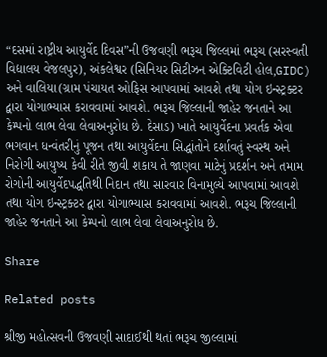“દસમાં રાષ્ટ્રીય આયુર્વેદ દિવસ”ની ઉજવણી ભરૂચ જિલ્લમાં ભરૂચ (સરસ્વતી  વિદ્યાલય વેજલપુર), અંકલેશ્વર (સિનિયર સિટીઝન એક્ટિવિટી હોલ,GIDC) અને વાલિયા(ગ્રામ પંચાયત ઓફિસ આપવામાં આવશે તથા યોગ ઇન્સ્ટ્રક્ટર દ્વારા યોગાભ્યાસ કરાવવામાં આવશે. ભરૂચ જિલ્લાની જાહેર જનતાને આ કેમ્પનો લાભ લેવા લેવાઅનુરોધ છે. દેસાડ) ખાતે આયુર્વેદના પ્રવર્તક એવા ભગવાન ધન્વંતરીનું પૂજન તથા આયુર્વેદના સિદ્ધાંતોને દર્શાવતું સ્વસ્થ અને નિરોગી આયુષ્ય કેવી રીતે જીવી શકાય તે જાણવા માટેનું પ્રદર્શન અને તમામ રોગોની આયુર્વેદપદ્ધતિથી નિદાન તથા સારવાર વિનામુલ્યે આપવામાં આવશે તથા યોગ ઇન્સ્ટ્રક્ટર દ્વારા યોગાભ્યાસ કરાવવામાં આવશે. ભરૂચ જિલ્લાની જાહેર જનતાને આ કેમ્પનો લાભ લેવા લેવાઅનુરોધ છે.

Share

Related posts

શ્રીજી મહોત્સવની ઉજવણી સાદાઈથી થતાં ભરૂચ જીલ્લામાં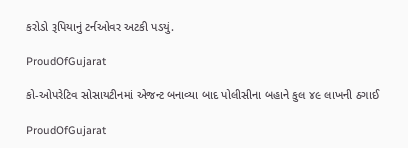કરોડો રૂપિયાનું ટર્નઓવર અટકી પડયું.

ProudOfGujarat

કો-ઓપરેટિવ સોસાયટીનમાં એજન્ટ બનાવ્યા બાદ પોલીસીના બહાને કુલ ૪૯ લાખની ઠગાઈ

ProudOfGujarat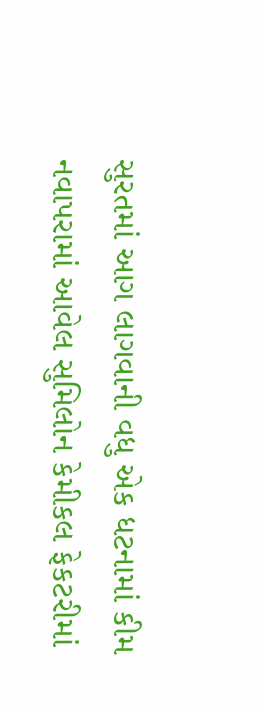સુરતમાં આગ લાગવાની વધુ એક ધટનામાં કીમ નવાપરામાં આવેલ સુમિલોન કેમીકલ ફેકટરીમાં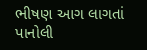ભીષણ આગ લાગતાં પાનોલી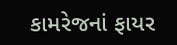કામરેજનાં ફાયર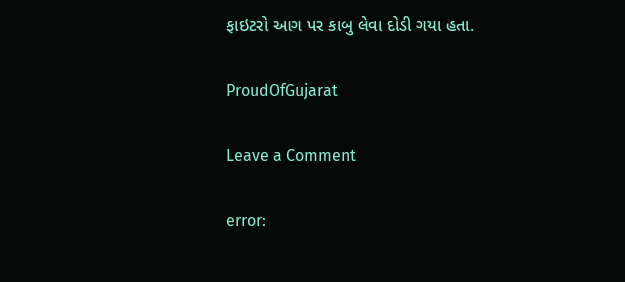ફાઇટરો આગ પર કાબુ લેવા દોડી ગયા હતા.

ProudOfGujarat

Leave a Comment

error: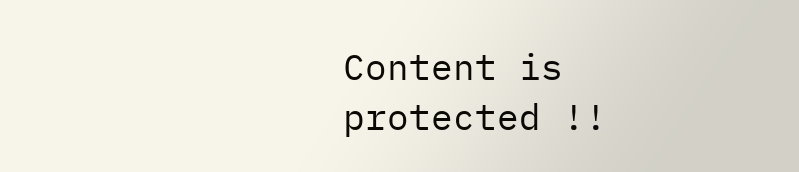Content is protected !!